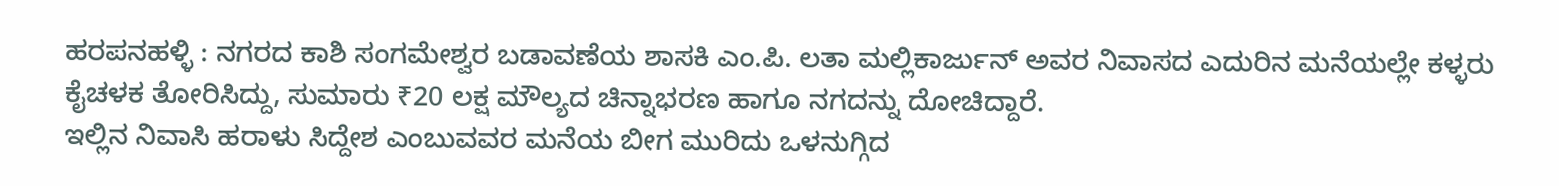ಹರಪನಹಳ್ಳಿ : ನಗರದ ಕಾಶಿ ಸಂಗಮೇಶ್ವರ ಬಡಾವಣೆಯ ಶಾಸಕಿ ಎಂ.ಪಿ. ಲತಾ ಮಲ್ಲಿಕಾರ್ಜುನ್ ಅವರ ನಿವಾಸದ ಎದುರಿನ ಮನೆಯಲ್ಲೇ ಕಳ್ಳರು ಕೈಚಳಕ ತೋರಿಸಿದ್ದು, ಸುಮಾರು ₹20 ಲಕ್ಷ ಮೌಲ್ಯದ ಚಿನ್ನಾಭರಣ ಹಾಗೂ ನಗದನ್ನು ದೋಚಿದ್ದಾರೆ.
ಇಲ್ಲಿನ ನಿವಾಸಿ ಹರಾಳು ಸಿದ್ದೇಶ ಎಂಬುವವರ ಮನೆಯ ಬೀಗ ಮುರಿದು ಒಳನುಗ್ಗಿದ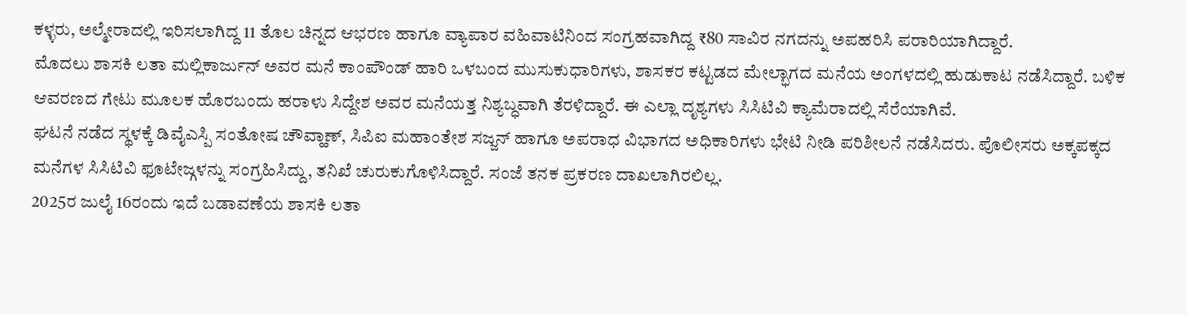ಕಳ್ಳರು, ಅಲ್ಮೇರಾದಲ್ಲಿ ಇರಿಸಲಾಗಿದ್ದ 11 ತೊಲ ಚಿನ್ನದ ಆಭರಣ ಹಾಗೂ ವ್ಯಾಪಾರ ವಹಿವಾಟಿನಿಂದ ಸಂಗ್ರಹವಾಗಿದ್ದ ₹80 ಸಾವಿರ ನಗದನ್ನು ಅಪಹರಿಸಿ ಪರಾರಿಯಾಗಿದ್ದಾರೆ.
ಮೊದಲು ಶಾಸಕಿ ಲತಾ ಮಲ್ಲಿಕಾರ್ಜುನ್ ಅವರ ಮನೆ ಕಾಂಪೌಂಡ್ ಹಾರಿ ಒಳಬಂದ ಮುಸುಕುಧಾರಿಗಳು, ಶಾಸಕರ ಕಟ್ಟಡದ ಮೇಲ್ಭಾಗದ ಮನೆಯ ಅಂಗಳದಲ್ಲಿ ಹುಡುಕಾಟ ನಡೆಸಿದ್ದಾರೆ. ಬಳಿಕ ಆವರಣದ ಗೇಟು ಮೂಲಕ ಹೊರಬಂದು ಹರಾಳು ಸಿದ್ದೇಶ ಅವರ ಮನೆಯತ್ತ ನಿಶ್ಯಬ್ಧವಾಗಿ ತೆರಳಿದ್ದಾರೆ. ಈ ಎಲ್ಲಾ ದೃಶ್ಯಗಳು ಸಿಸಿಟಿವಿ ಕ್ಯಾಮೆರಾದಲ್ಲಿ ಸೆರೆಯಾಗಿವೆ.
ಘಟನೆ ನಡೆದ ಸ್ಥಳಕ್ಕೆ ಡಿವೈಎಸ್ಪಿ ಸಂತೋಷ ಚೌವ್ಹಾಣ್, ಸಿಪಿಐ ಮಹಾಂತೇಶ ಸಜ್ಜನ್ ಹಾಗೂ ಅಪರಾಧ ವಿಭಾಗದ ಅಧಿಕಾರಿಗಳು ಭೇಟಿ ನೀಡಿ ಪರಿಶೀಲನೆ ನಡೆಸಿದರು. ಪೊಲೀಸರು ಅಕ್ಕಪಕ್ಕದ ಮನೆಗಳ ಸಿಸಿಟಿವಿ ಫೂಟೇಜ್ಗಳನ್ನು ಸಂಗ್ರಹಿಸಿದ್ದು, ತನಿಖೆ ಚುರುಕುಗೊಳಿಸಿದ್ದಾರೆ. ಸಂಜೆ ತನಕ ಪ್ರಕರಣ ದಾಖಲಾಗಿರಲಿಲ್ಲ.
2025ರ ಜುಲೈ 16ರಂದು ಇದೆ ಬಡಾವಣೆಯ ಶಾಸಕಿ ಲತಾ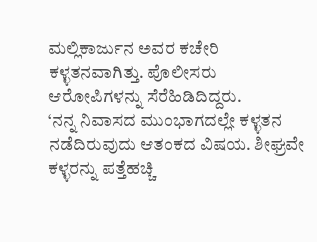ಮಲ್ಲಿಕಾರ್ಜುನ ಅವರ ಕಚೇರಿ ಕಳ್ಳತನವಾಗಿತ್ತು. ಪೊಲೀಸರು ಆರೋಪಿಗಳನ್ನು ಸೆರೆಹಿಡಿದಿದ್ದರು.
‘ನನ್ನ ನಿವಾಸದ ಮುಂಭಾಗದಲ್ಲೇ ಕಳ್ಳತನ ನಡೆದಿರುವುದು ಆತಂಕದ ವಿಷಯ. ಶೀಘ್ರವೇ ಕಳ್ಳರನ್ನು ಪತ್ತೆಹಚ್ಚಿ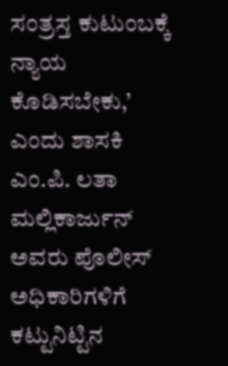ಸಂತ್ರಸ್ತ ಕುಟುಂಬಕ್ಕೆ ನ್ಯಾಯ ಕೊಡಿಸಬೇಕು,’ ಎಂದು ಶಾಸಕಿ ಎಂ.ಪಿ. ಲತಾ ಮಲ್ಲಿಕಾರ್ಜುನ್ ಅವರು ಪೊಲೀಸ್ ಅಧಿಕಾರಿಗಳಿಗೆ ಕಟ್ಟುನಿಟ್ಟಿನ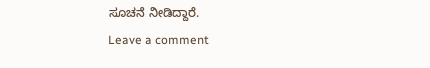ಸೂಚನೆ ನೀಡಿದ್ದಾರೆ.
Leave a comment